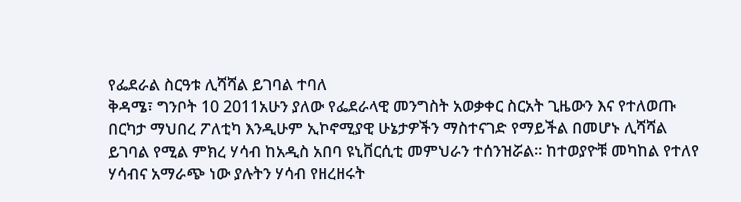የፌደራል ስርዓቱ ሊሻሻል ይገባል ተባለ
ቅዳሜ፣ ግንቦት 10 2011አሁን ያለው የፌደራላዊ መንግስት አወቃቀር ስርአት ጊዜውን እና የተለወጡ በርካታ ማህበረ ፖለቲካ እንዲሁም ኢኮኖሚያዊ ሁኔታዎችን ማስተናገድ የማይችል በመሆኑ ሊሻሻል ይገባል የሚል ምክረ ሃሳብ ከአዲስ አበባ ዩኒቨርሲቲ መምህራን ተሰንዝሯል። ከተወያዮቹ መካከል የተለየ ሃሳብና አማራጭ ነው ያሉትን ሃሳብ የዘረዘሩት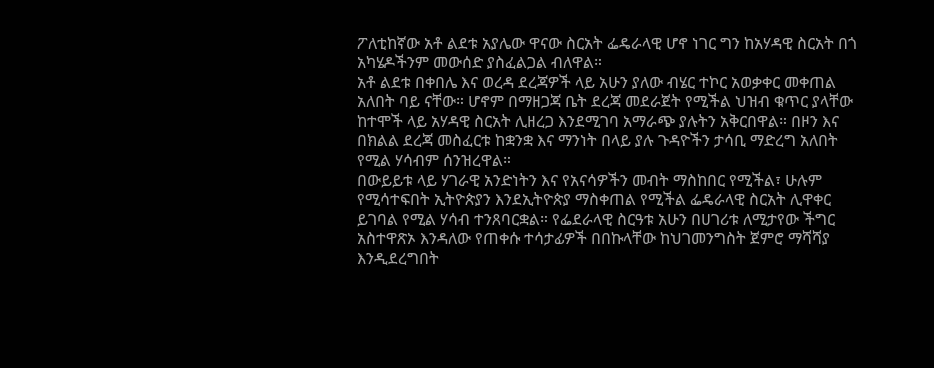ፖለቲከኛው አቶ ልደቱ አያሌው ዋናው ስርአት ፌዴራላዊ ሆኖ ነገር ግን ከአሃዳዊ ስርአት በጎ አካሄዶችንም መውሰድ ያስፈልጋል ብለዋል።
አቶ ልደቱ በቀበሌ እና ወረዳ ደረጃዎች ላይ አሁን ያለው ብሄር ተኮር አወቃቀር መቀጠል አለበት ባይ ናቸው። ሆኖም በማዘጋጃ ቤት ደረጃ መደራጀት የሚችል ህዝብ ቁጥር ያላቸው ከተሞች ላይ አሃዳዊ ስርአት ሊዘረጋ እንደሚገባ አማራጭ ያሉትን አቅርበዋል። በዞን እና በክልል ደረጃ መስፈርቱ ከቋንቋ እና ማንነት በላይ ያሉ ጉዳዮችን ታሳቢ ማድረግ አለበት የሚል ሃሳብም ሰንዝረዋል።
በውይይቱ ላይ ሃገራዊ አንድነትን እና የአናሳዎችን መብት ማስከበር የሚችል፣ ሁሉም የሚሳተፍበት ኢትዮጵያን እንደኢትዮጵያ ማስቀጠል የሚችል ፌዴራላዊ ስርአት ሊዋቀር ይገባል የሚል ሃሳብ ተንጸባርቋል። የፌደራላዊ ስርዓቱ አሁን በሀገሪቱ ለሚታየው ችግር አስተዋጽኦ እንዳለው የጠቀሱ ተሳታፊዎች በበኩላቸው ከህገመንግስት ጀምሮ ማሻሻያ እንዲደረግበት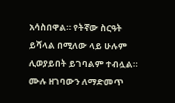አሳስበዋል። የትኛው ስርዓት ይሻላል በሚለው ላይ ሁሉም ሊወያይበት ይገባልም ተብሏል።
ሙሉ ዘገባውን ለማድመጥ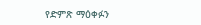የድምጽ ማዕቀፉን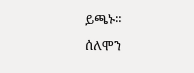ይጫኑ።
ሰለሞን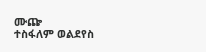ሙጬ
ተስፋለም ወልደየስ